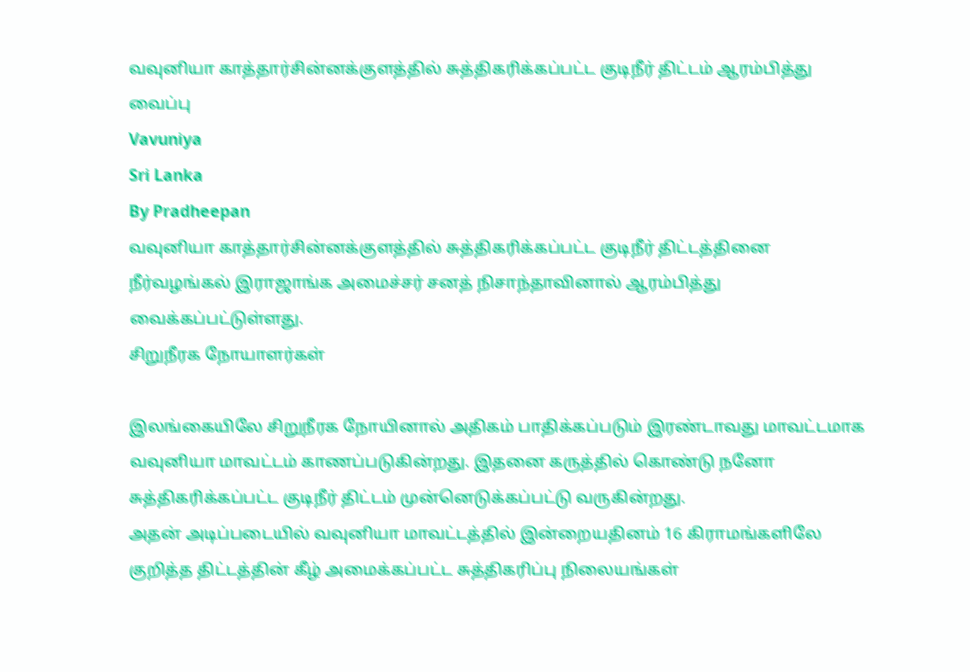வவுனியா காத்தார்சின்னக்குளத்தில் சுத்திகரிக்கப்பட்ட குடிநீர் திட்டம் ஆரம்பித்து வைப்பு
Vavuniya
Sri Lanka
By Pradheepan
வவுனியா காத்தார்சின்னக்குளத்தில் சுத்திகரிக்கப்பட்ட குடிநீர் திட்டத்தினை நீர்வழங்கல் இராஜாங்க அமைச்சர் சனத் நிசாந்தாவினால் ஆரம்பித்து வைக்கப்பட்டுள்ளது.
சிறுநீரக நோயாளர்கள்

இலங்கையிலே சிறுநீரக நோயினால் அதிகம் பாதிக்கப்படும் இரண்டாவது மாவட்டமாக வவுனியா மாவட்டம் காணப்படுகின்றது. இதனை கருத்தில் கொண்டு நனோ சுத்திகரிக்கப்பட்ட குடிநீர் திட்டம் முன்னெடுக்கப்பட்டு வருகின்றது.
அதன் அடிப்படையில் வவுனியா மாவட்டத்தில் இன்றையதினம் 16 கிராமங்களிலே குறித்த திட்டத்தின் கீழ் அமைக்கப்பட்ட சுத்திகரிப்பு நிலையங்கள்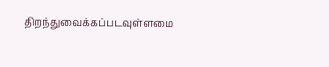திறந்துவைக்கப்படவுள்ளமை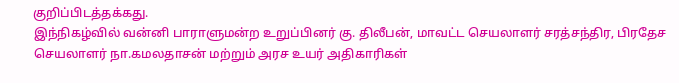குறிப்பிடத்தக்கது.
இந்நிகழ்வில் வன்னி பாராளுமன்ற உறுப்பினர் கு. திலீபன், மாவட்ட செயலாளர் சரத்சந்திர, பிரதேச செயலாளர் நா.கமலதாசன் மற்றும் அரச உயர் அதிகாரிகள்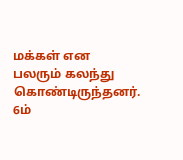மக்கள் என பலரும் கலந்து கொண்டிருந்தனர்.
6ம்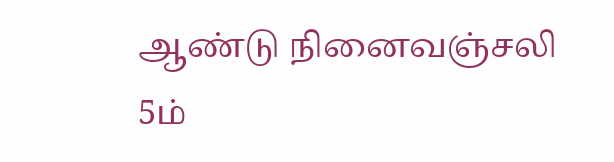ஆண்டு நினைவஞ்சலி
5ம்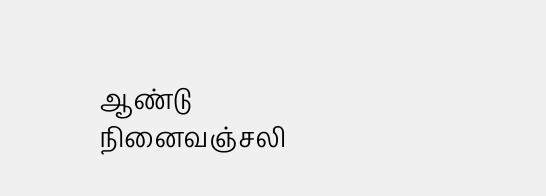ஆண்டு நினைவஞ்சலி